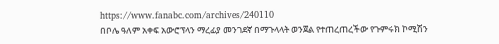https://www.fanabc.com/archives/240110
በቦሌ ዓለም አቀፍ አውሮፕላን ማረፊያ መንገደኛ በማጉላላት ወንጀል የተጠረጠረችው የጉምሩክ ኮሚሽን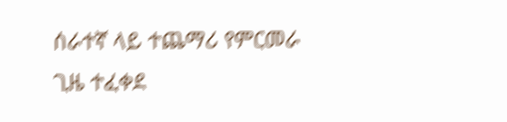ሰራተኛ ላይ ተጨማሪ የምርመራ ጊዜ ተፈቀደ